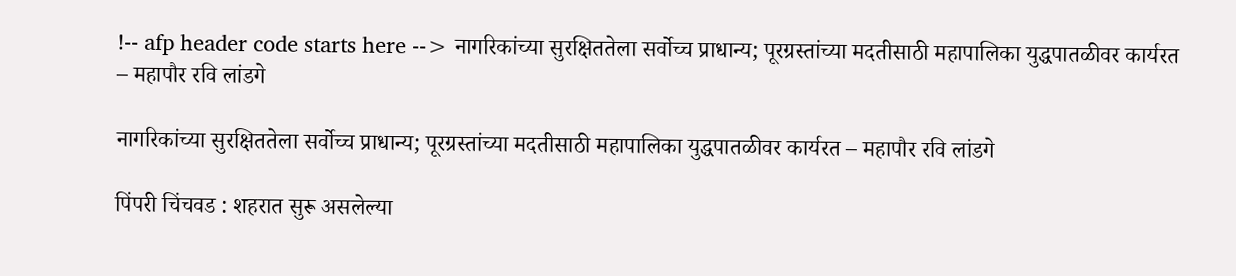!-- afp header code starts here --> नागरिकांच्या सुरक्षिततेला सर्वोच्च प्राधान्य; पूरग्रस्तांच्या मदतीसाठी महापालिका युद्धपातळीवर कार्यरत – महापौर रवि लांडगे

नागरिकांच्या सुरक्षिततेला सर्वोच्च प्राधान्य; पूरग्रस्तांच्या मदतीसाठी महापालिका युद्धपातळीवर कार्यरत – महापौर रवि लांडगे

पिंपरी चिंचवड : शहरात सुरू असलेल्या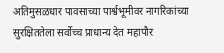अतिमुसळधार पावसाच्या पार्श्वभूमीवर नागरिकांच्या सुरक्षिततेला सर्वोच्च प्राधान्य देत महापौर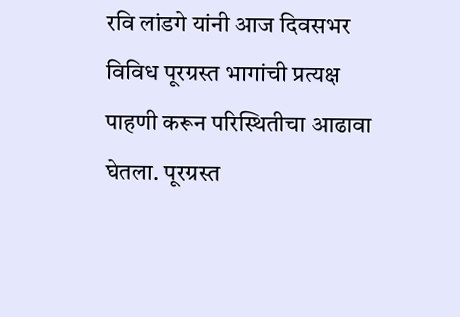रवि लांडगे यांनी आज दिवसभर विविध पूरग्रस्त भागांची प्रत्यक्ष पाहणी करून परिस्थितीचा आढावा घेतला. पूरग्रस्त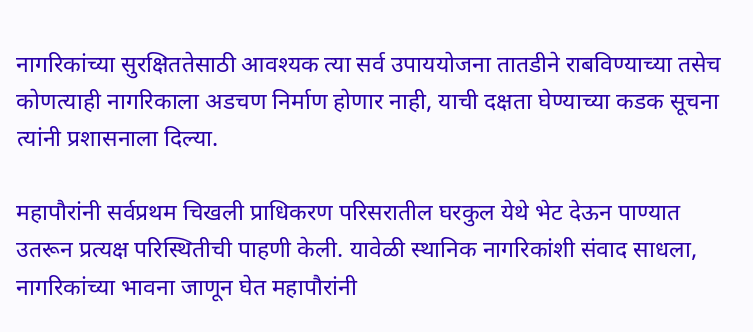नागरिकांच्या सुरक्षिततेसाठी आवश्यक त्या सर्व उपाययोजना तातडीने राबविण्याच्या तसेच कोणत्याही नागरिकाला अडचण निर्माण होणार नाही, याची दक्षता घेण्याच्या कडक सूचना त्यांनी प्रशासनाला दिल्या.

महापौरांनी सर्वप्रथम चिखली प्राधिकरण परिसरातील घरकुल येथे भेट देऊन पाण्यात उतरून प्रत्यक्ष परिस्थितीची पाहणी केली. यावेळी स्थानिक नागरिकांशी संवाद साधला, नागरिकांच्या भावना जाणून घेत महापौरांनी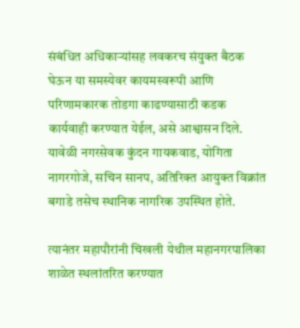संबंधित अधिकाऱ्यांसह लवकरच संयुक्त बैठक घेऊन या समस्येवर कायमस्वरूपी आणि परिणामकारक तोडगा काढण्यासाठी कडक कार्यवाही करण्यात येईल, असे आश्वासन दिले. यावेळी नगरसेवक कुंदन गायकवाड, योगिता नागरगोजे, सचिन सानप, अतिरिक्त आयुक्त विक्रांत बगाडे तसेच स्थानिक नागरिक उपस्थित होते.

त्यानंतर महापौरांनी चिखली येथील महानगरपालिका शाळेत स्थलांतरित करण्यात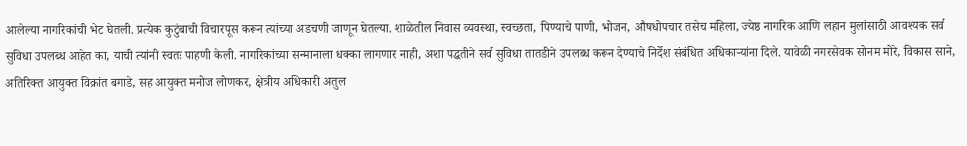आलेल्या नागरिकांची भेट घेतली. प्रत्येक कुटुंबाची विचारपूस करून त्यांच्या अडचणी जाणून घेतल्या. शाळेतील निवास व्यवस्था, स्वच्छता, पिण्याचे पाणी, भोजन, औषधोपचार तसेच महिला, ज्येष्ठ नागरिक आणि लहान मुलांसाठी आवश्यक सर्व सुविधा उपलब्ध आहेत का, याची त्यांनी स्वतः पाहणी केली. नागरिकांच्या सन्मानाला धक्का लागणार नाही, अशा पद्धतीने सर्व सुविधा तातडीने उपलब्ध करून देण्याचे निर्देश संबंधित अधिकाऱ्यांना दिले. यावेळी नगरसेवक सोनम मोरे, विकास साने, अतिरिक्त आयुक्त विक्रांत बगाडे, सह आयुक्त मनोज लोणकर, क्षेत्रीय अधिकारी अतुल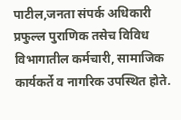पाटील,जनता संपर्क अधिकारी प्रफुल्ल पुराणिक तसेच विविध विभागातील कर्मचारी, सामाजिक कार्यकर्ते व नागरिक उपस्थित होते.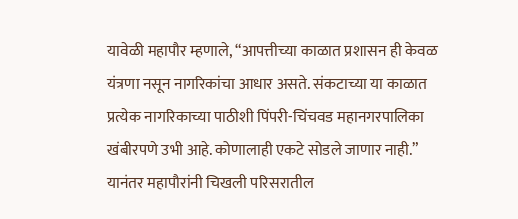यावेळी महापौर म्हणाले, “आपत्तीच्या काळात प्रशासन ही केवळ यंत्रणा नसून नागरिकांचा आधार असते. संकटाच्या या काळात प्रत्येक नागरिकाच्या पाठीशी पिंपरी-चिंचवड महानगरपालिका खंबीरपणे उभी आहे. कोणालाही एकटे सोडले जाणार नाही.” यानंतर महापौरांनी चिखली परिसरातील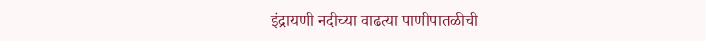इंद्रायणी नदीच्या वाढत्या पाणीपातळीची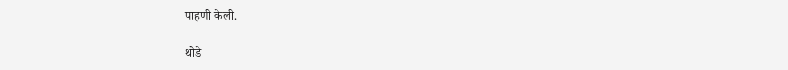पाहणी केली.

थोडे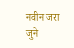नवीन जरा जुने